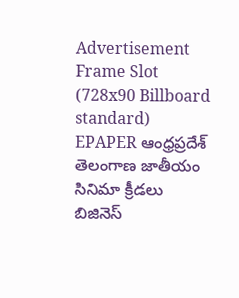Advertisement Frame Slot (728x90 Billboard standard)
EPAPER ఆంధ్రప్రదేశ్ తెలంగాణ జాతీయం సినిమా క్రీడలు బిజినెస్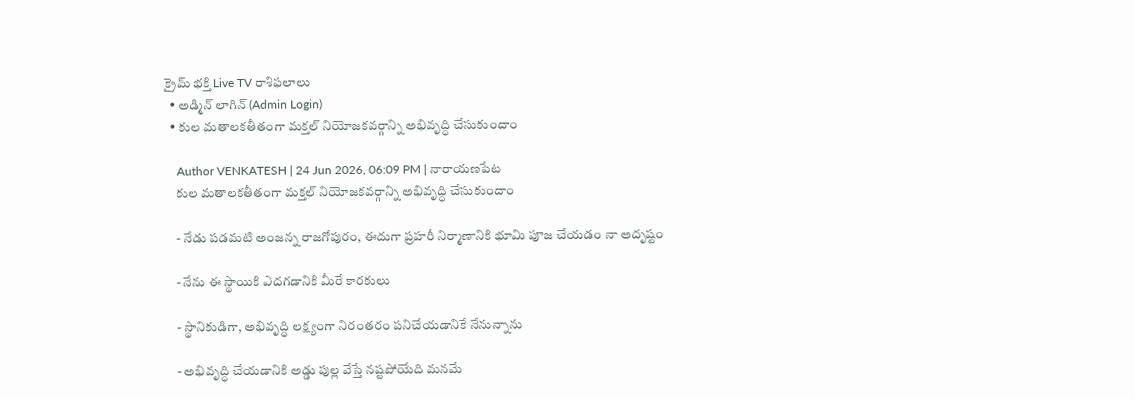క్రైమ్ భక్తి Live TV రాశిఫలాలు
  • అడ్మిన్ లాగిన్ (Admin Login)
  • కుల మతాలకతీతంగా మక్తల్ నియోజకవర్గాన్ని అభివృద్ధి చేసుకుందాం

    Author VENKATESH | 24 Jun 2026, 06:09 PM | నారాయణపేట
    కుల మతాలకతీతంగా మక్తల్ నియోజకవర్గాన్ని అభివృద్ధి చేసుకుందాం

    - నేడు పడమటి అంజన్న రాజగోపురం, ఈదుగా ప్రహరీ నిర్మాణానికి భూమి పూజ చేయడం నా అదృష్టం

    - నేను ఈ స్థాయికి ఎదగడానికి మీరే కారకులు

    - స్థానికుడిగా, అభివృద్ధి లక్ష్యంగా నిరంతరం పనిచేయడానికే నేనున్నాను

    - అభివృద్ధి చేయడానికి అడ్డు పుల్ల వేస్తే నష్టపోయేది మనమే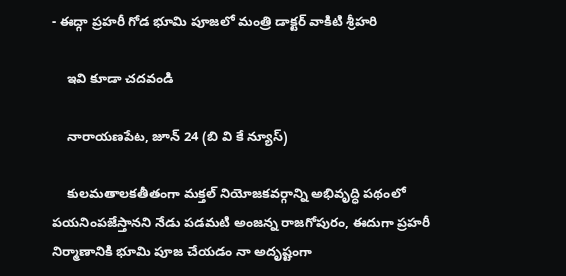- ఈద్గా ప్రహరీ గోడ భూమి పూజలో మంత్రి డాక్టర్ వాకిటి శ్రీహరి

    ఇవి కూడా చదవండి

    నారాయణపేట, జూన్ 24 (బి వి కే న్యూస్)

    కులమతాలకతీతంగా మక్తల్ నియోజకవర్గాన్ని అభివృద్ధి పథంలో పయనింపజేస్తానని నేడు పడమటి అంజన్న రాజగోపురం, ఈదుగా ప్రహరీ నిర్మాణానికి భూమి పూజ చేయడం నా అదృష్టంగా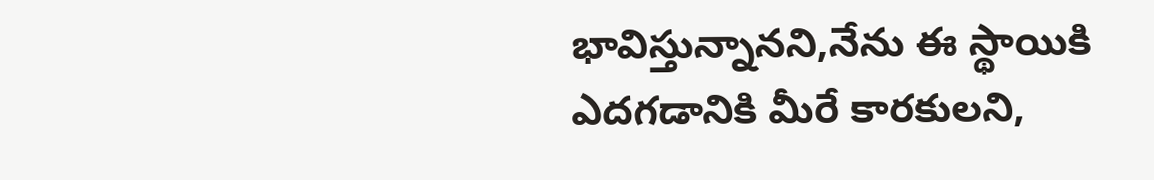భావిస్తున్నానని,నేను ఈ స్థాయికి ఎదగడానికి మీరే కారకులని,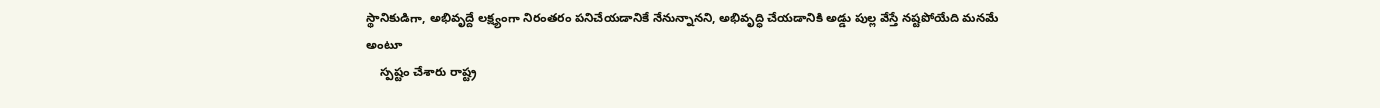స్థానికుడిగా, అభివృద్దే లక్ష్యంగా నిరంతరం పనిచేయడానికే నేనున్నానని, అభివృద్ధి చేయడానికి అడ్డు పుల్ల వేస్తే నష్టపోయేది మనమే అంటూ
    స్పష్టం చేశారు రాష్ట్ర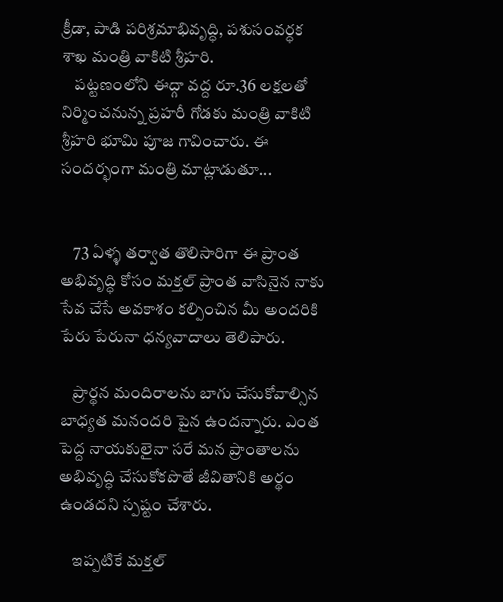క్రీడా, పాడి పరిశ్రమాభివృద్ధి, పశుసంవర్ధక శాఖ మంత్రి వాకిటి శ్రీహరి.
    పట్టణంలోని ఈద్గా వద్ద రూ.36 లక్షలతో నిర్మించనున్న ప్రహరీ గోడకు మంత్రి వాకిటి శ్రీహరి భూమి పూజ గావించారు. ఈ సందర్భంగా మంత్రి మాట్లాడుతూ...


    73 ఏళ్ళ తర్వాత తొలిసారిగా ఈ ప్రాంత అభివృద్ధి కోసం మక్తల్ ప్రాంత వాసినైన నాకు సేవ చేసే అవకాశం కల్పించిన మీ అందరికి పేరు పేరునా ధన్యవాదాలు తెలిపారు.

    ప్రార్థన మందిరాలను బాగు చేసుకోవాల్సిన బాధ్యత మనందరి పైన ఉందన్నారు. ఎంత పెద్ద నాయకులైనా సరే మన ప్రాంతాలను అభివృద్ధి చేసుకోకపొతే జీవితానికి అర్థం ఉండదని స్పష్టం చేశారు.

    ఇప్పటికే మక్తల్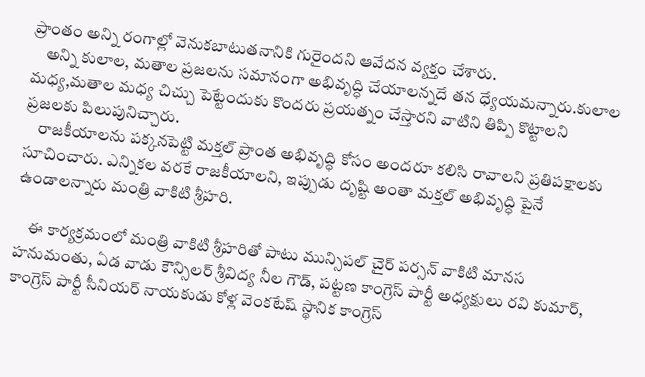ప్రాంతం అన్ని రంగాల్లో వెనుకబాటుతనానికి గురైందని ఆవేదన వ్యక్తం చేశారు.
    అన్ని కులాల, మతాల ప్రజలను సమానంగా అభివృద్ధి చేయాలన్నదే తన ధ్యేయమన్నారు.కులాల మధ్య,మతాల మధ్య చిచ్చు పెట్టేందుకు కొందరు ప్రయత్నం చేస్తారని వాటిని తిప్పి కొట్టాలని ప్రజలకు పిలుపునిచ్చారు.
    రాజకీయాలను పక్కనపెట్టి మక్తల్ ప్రాంత అభివృద్ధి కోసం అందరూ కలిసి రావాలని ప్రతిపక్షాలకు సూచించారు. ఎన్నికల వరకే రాజకీయాలని, ఇప్పుడు దృష్టి అంతా మక్తల్ అభివృద్ధి పైనే ఉండాలన్నారు మంత్రి వాకిటి శ్రీహరి.

    ఈ కార్యక్రమంలో మంత్రి వాకిటి శ్రీహరితో పాటు మున్సిపల్ చైర్ పర్సన్ వాకిటి మానస హనుమంతు, ఏడ వాడు కౌన్సిలర్ శ్రీవిద్య నీల గౌడ్, పట్టణ కాంగ్రెస్ పార్టీ అధ్యక్షులు రవి కుమార్, కాంగ్రెస్ పార్టీ సీనియర్ నాయకుడు కోళ్ల వెంకటేష్ స్థానిక కాంగ్రెస్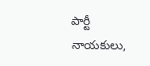పార్టీ నాయకులు,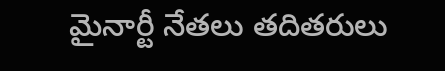మైనార్టీ నేతలు తదితరులు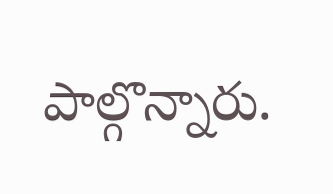పాల్గొన్నారు.